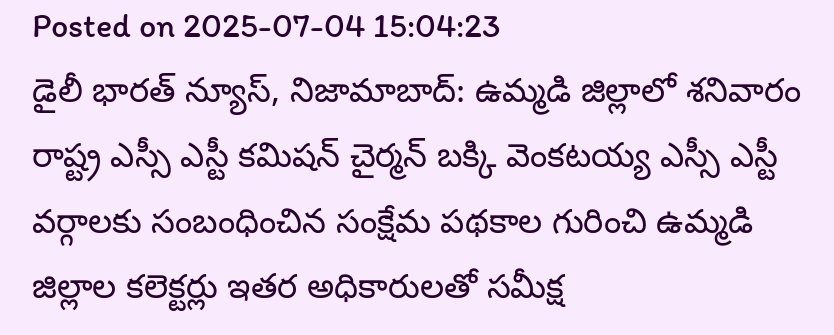Posted on 2025-07-04 15:04:23
డైలీ భారత్ న్యూస్, నిజామాబాద్: ఉమ్మడి జిల్లాలో శనివారం రాష్ట్ర ఎస్సీ ఎస్టీ కమిషన్ చైర్మన్ బక్కి వెంకటయ్య ఎస్సీ ఎస్టీ వర్గాలకు సంబంధించిన సంక్షేమ పథకాల గురించి ఉమ్మడి జిల్లాల కలెక్టర్లు ఇతర అధికారులతో సమీక్ష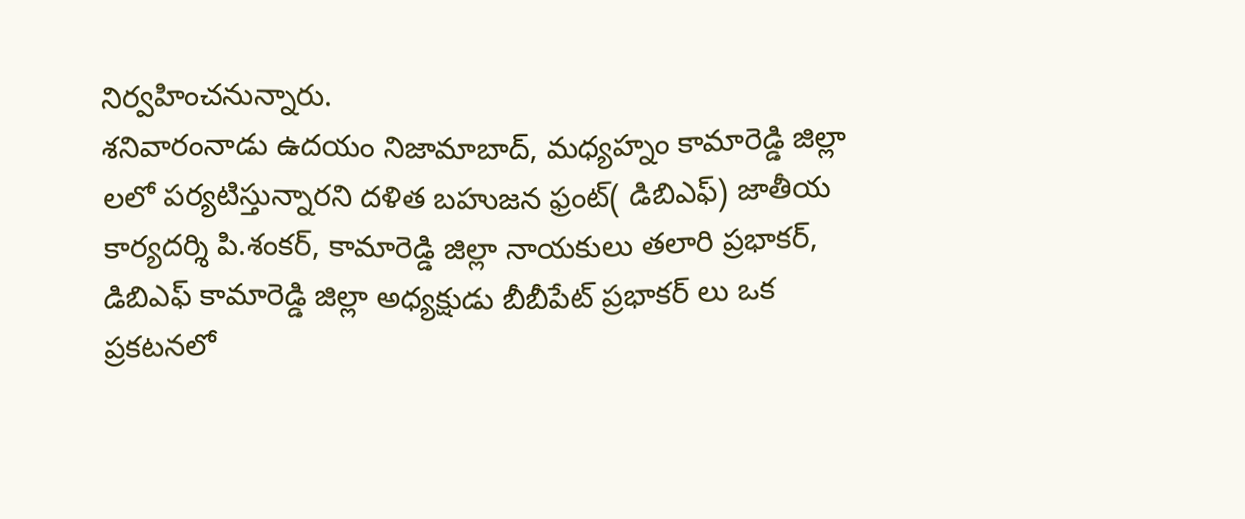నిర్వహించనున్నారు.
శనివారంనాడు ఉదయం నిజామాబాద్, మధ్యహ్నం కామారెడ్డి జిల్లా లలో పర్యటిస్తున్నారని దళిత బహుజన ఫ్రంట్( డిబిఎఫ్) జాతీయ కార్యదర్శి పి.శంకర్, కామారెడ్డి జిల్లా నాయకులు తలారి ప్రభాకర్, డిబిఎఫ్ కామారెడ్డి జిల్లా అధ్యక్షుడు బీబీపేట్ ప్రభాకర్ లు ఒక ప్రకటనలో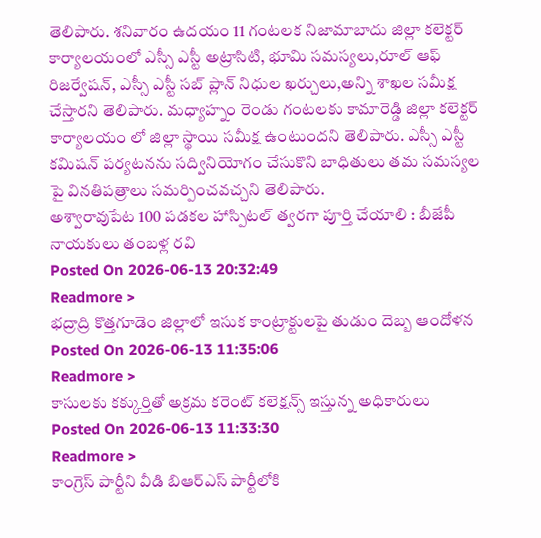తెలిపారు. శనివారం ఉదయం 11 గంటలక నిజామాబాదు జిల్లా కలెక్టర్ కార్యాలయంలో ఎస్సీ ఎస్టీ అట్రాసిటి, భూమి సమస్యలు,రూల్ ఆఫ్ రిజర్వేషన్, ఎస్సీ ఎస్టీ సబ్ ప్లాన్ నిధుల ఖర్చులు,అన్ని శాఖల సమీక్ష చేస్తారని తెలిపారు. మధ్యాహ్నం రెండు గంటలకు కామారెడ్డి జిల్లా కలెక్టర్ కార్యాలయం లో జిల్లా స్థాయి సమీక్ష ఉంటుందని తెలిపారు. ఎస్సీ ఎస్టీ కమిషన్ పర్యటనను సద్వినియోగం చేసుకొని బాధితులు తమ సమస్యల పై వినతిపత్రాలు సమర్పించవచ్చని తెలిపారు.
అశ్వారావుపేట 100 పడకల హాస్పిటల్ త్వరగా పూర్తి చేయాలి : బీజేపీ నాయకులు తంబళ్ల రవి
Posted On 2026-06-13 20:32:49
Readmore >
భద్రాద్రి కొత్తగూడెం జిల్లాలో ఇసుక కాంట్రాక్టులపై తుడుం దెబ్బ ఆందోళన
Posted On 2026-06-13 11:35:06
Readmore >
కాసులకు కక్కుర్తితో అక్రమ కరెంట్ కలెక్షన్స్ ఇస్తున్న అధికారులు
Posted On 2026-06-13 11:33:30
Readmore >
కాంగ్రెస్ పార్టీని వీడి బిఆర్ఎస్ పార్టీలోకి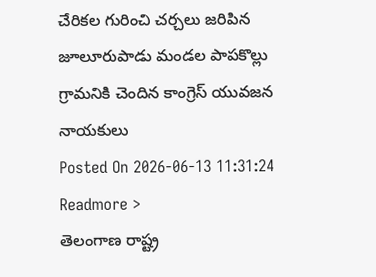చేరికల గురించి చర్చలు జరిపిన జూలూరుపాడు మండల పాపకొల్లు గ్రామనికి చెందిన కాంగ్రెస్ యువజన నాయకులు
Posted On 2026-06-13 11:31:24
Readmore >
తెలంగాణ రాష్ట్ర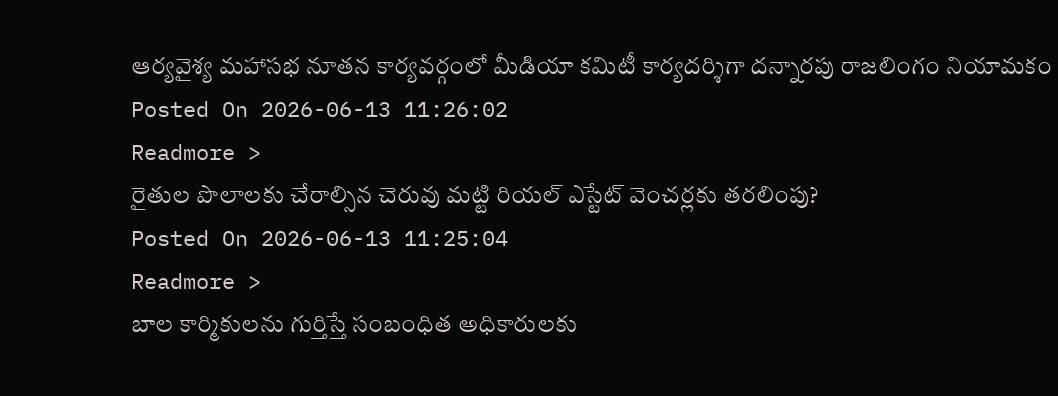ఆర్యవైశ్య మహాసభ నూతన కార్యవర్గంలో మీడియా కమిటీ కార్యదర్శిగా దన్నారపు రాజలింగం నియామకం
Posted On 2026-06-13 11:26:02
Readmore >
రైతుల పొలాలకు చేరాల్సిన చెరువు మట్టి రియల్ ఎస్టేట్ వెంచర్లకు తరలింపు?
Posted On 2026-06-13 11:25:04
Readmore >
బాల కార్మికులను గుర్తిస్తే సంబంధిత అధికారులకు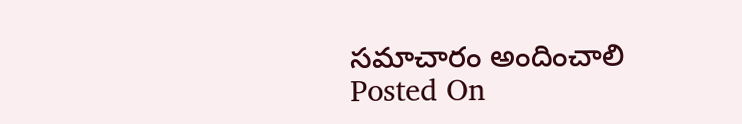సమాచారం అందించాలి
Posted On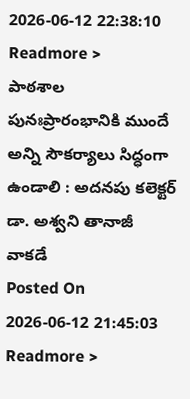2026-06-12 22:38:10
Readmore >
పాఠశాల పునఃప్రారంభానికి ముందే అన్ని సౌకర్యాలు సిద్ధంగా ఉండాలి : అదనపు కలెక్టర్ డా. అశ్వని తానాజీ వాకడే
Posted On 2026-06-12 21:45:03
Readmore >